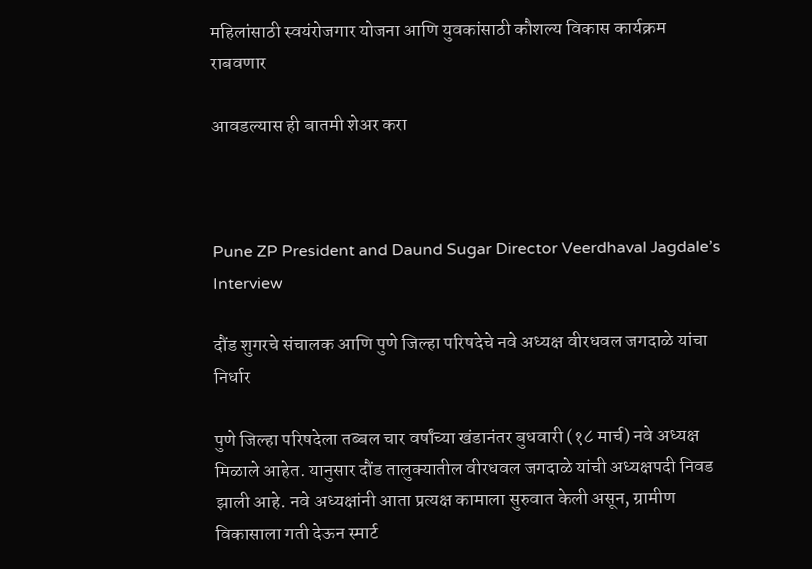महिलांसाठी स्वयंरोजगार योजना आणि युवकांसाठी कौशल्य विकास कार्यक्रम राबवणार

आवडल्यास ही बातमी शेअर करा



Pune ZP President and Daund Sugar Director Veerdhaval Jagdale’s Interview

दौंड शुगरचे संचालक आणि पुणे जिल्हा परिषदेचे नवे अध्यक्ष वीरधवल जगदाळे यांचा निर्धार

पुणे जिल्हा परिषदेला तब्बल चार वर्षांच्या खंडानंतर बुधवारी (१८ मार्च) नवे अध्यक्ष मिळाले आहेत. यानुसार दौंड तालुक्यातील वीरधवल जगदाळे यांची अध्यक्षपदी निवड झाली आहे. नवे अध्यक्षांनी आता प्रत्यक्ष कामाला सुरुवात केली असून, ग्रामीण विकासाला गती देऊन स्मार्ट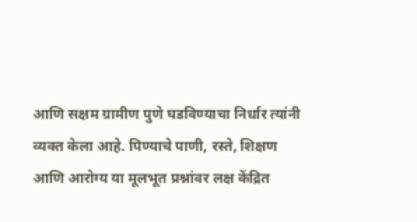आणि सक्षम ग्रामीण पुणे घडविण्याचा निर्धार त्यांनी व्यक्त केला आहे. पिण्याचे पाणी, रस्ते, शिक्षण आणि आरोग्य या मूलभूत प्रश्नांवर लक्ष केंद्रित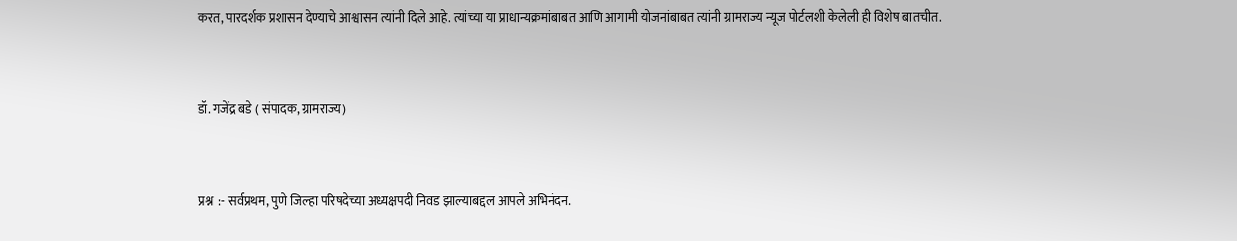करत, पारदर्शक प्रशासन देण्याचे आश्वासन त्यांनी दिले आहे. त्यांच्या या प्राधान्यक्रमांबाबत आणि आगामी योजनांबाबत त्यांनी ग्रामराज्य न्यूज पोर्टलशी केलेली ही विशेष बातचीत.



डॉ. गजेंद्र बडे ( संपादक, ग्रामराज्य)



प्रश्न  :- सर्वप्रथम, पुणे जिल्हा परिषदेच्या अध्यक्षपदी निवड झाल्याबद्दल आपले अभिनंदन.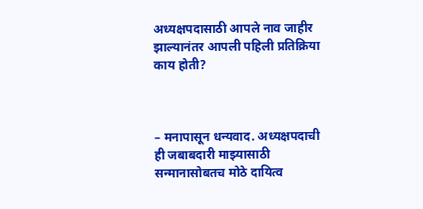अध्यक्षपदासाठी आपले नाव जाहीर झाल्यानंतर आपली पहिली प्रतिक्रिया काय होती?



– मनापासून धन्यवाद. अध्यक्षपदाची ही जबाबदारी माझ्यासाठी सन्मानासोबतच मोठे दायित्व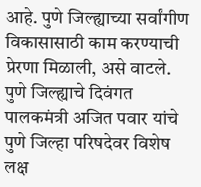आहे. पुणे जिल्ह्याच्या सर्वांगीण विकासासाठी काम करण्याची प्रेरणा मिळाली, असे वाटले. पुणे जिल्ह्याचे दिवंगत पालकमंत्री अजित पवार यांचे पुणे जिल्हा परिषदेवर विशेष लक्ष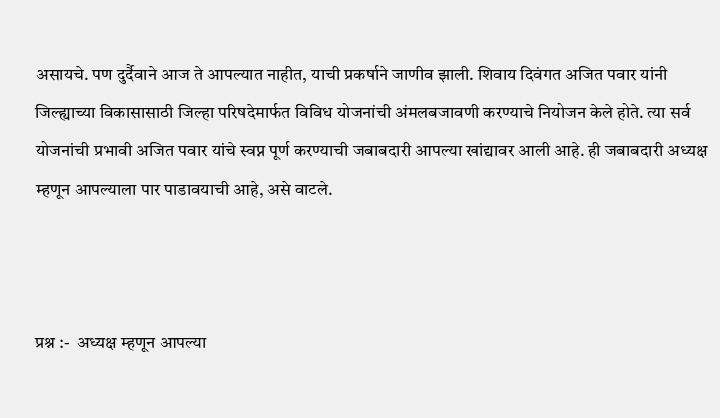असायचे. पण दुर्दैवाने आज ते आपल्यात नाहीत, याची प्रकर्षाने जाणीव झाली. शिवाय दिवंगत अजित पवार यांनी जिल्ह्याच्या विकासासाठी जिल्हा परिषदेमार्फत विविध योजनांची अंमलबजावणी करण्याचे नियोजन केले होते. त्या सर्व योजनांची प्रभावी अजित पवार यांचे स्वप्न पूर्ण करण्याची जबाबदारी आपल्या खांद्यावर आली आहे. ही जबाबदारी अध्यक्ष म्हणून आपल्याला पार पाडावयाची आहे, असे वाटले.



प्रश्न :-  अध्यक्ष म्हणून आपल्या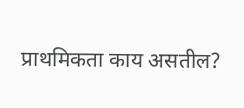प्राथमिकता काय असतील?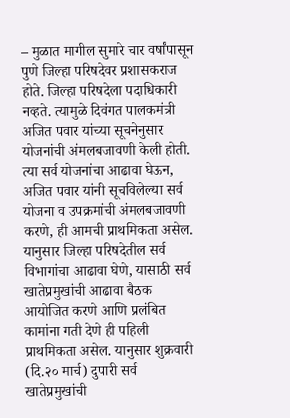– मुळात मागील सुमारे चार वर्षांपासून पुणे जिल्हा परिषदेवर प्रशासकराज होते. जिल्हा परिषदेला पदाधिकारी नव्हते. त्यामुळे दिवंगत पालकमंत्री अजित पवार यांच्या सूचनेनुसार योजनांची अंमलबजावणी केली होती. त्या सर्व योजनांचा आढावा घेऊन, अजित पवार यांनी सूचविलेल्या सर्व योजना व उपक्रमांची अंमलबजावणी करणे, ही आमची प्राथमिकता असेल. यानुसार जिल्हा परिषदेतील सर्व विभागांचा आढावा घेणे, यासाठी सर्व खातेप्रमुखांची आढावा बैठक आयोजित करणे आणि प्रलंबित कामांना गती देणे ही पहिली प्राथमिकता असेल. यानुसार शुक्रवारी (दि.२० मार्च) दुपारी सर्व खातेप्रमुखांची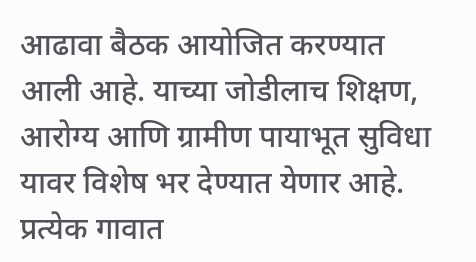आढावा बैठक आयोजित करण्यात आली आहे. याच्या जोडीलाच शिक्षण, आरोग्य आणि ग्रामीण पायाभूत सुविधा यावर विशेष भर देण्यात येणार आहे. प्रत्येक गावात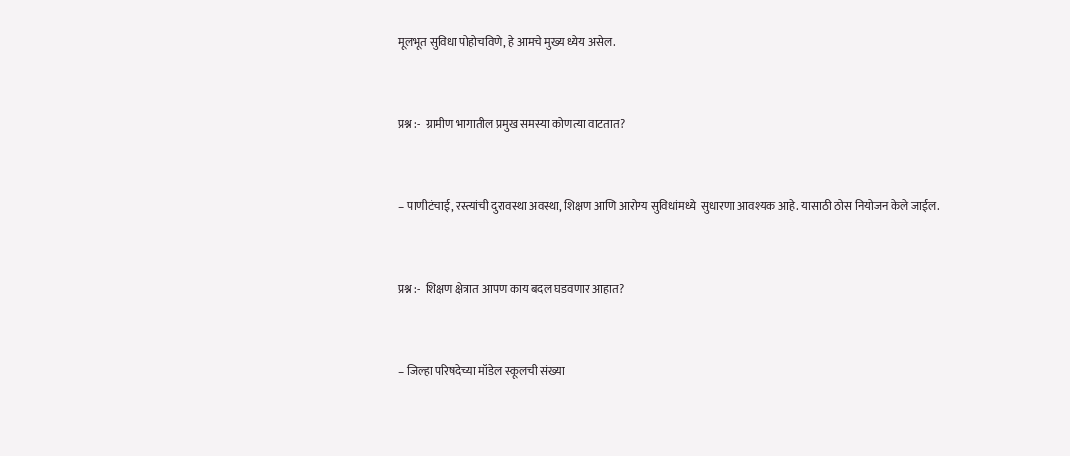मूलभूत सुविधा पोहोचविणे, हे आमचे मुख्य ध्येय असेल.



प्रश्न :-  ग्रामीण भागातील प्रमुख समस्या कोणत्या वाटतात?



– पाणीटंचाई, रस्त्यांची दुरावस्था अवस्था, शिक्षण आणि आरोग्य सुविधांमध्ये  सुधारणा आवश्यक आहे. यासाठी ठोस नियोजन केले जाईल.



प्रश्न :-  शिक्षण क्षेत्रात आपण काय बदल घडवणार आहात?



– जिल्हा परिषदेच्या मॉडेल स्कूलची संख्या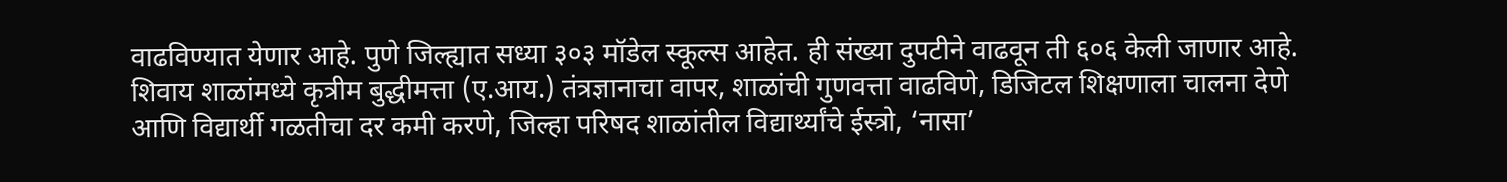वाढविण्यात येणार आहे. पुणे जिल्ह्यात सध्या ३०३ मॉडेल स्कूल्स आहेत. ही संख्या दुपटीने वाढवून ती ६०६ केली जाणार आहे. शिवाय शाळांमध्ये कृत्रीम बुद्धीमत्ता (ए.आय.) तंत्रज्ञानाचा वापर, शाळांची गुणवत्ता वाढविणे, डिजिटल शिक्षणाला चालना देणे आणि विद्यार्थी गळतीचा दर कमी करणे, जिल्हा परिषद शाळांतील विद्यार्थ्यांचे ईस्त्रो, ‘नासा’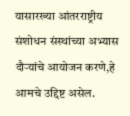यासारख्या आंतरराष्ट्रीय संशोधन संस्थांच्या अभ्यास दौऱ्यांचे आयोजन करणे,हे आमचे उद्दिष्ट असेल.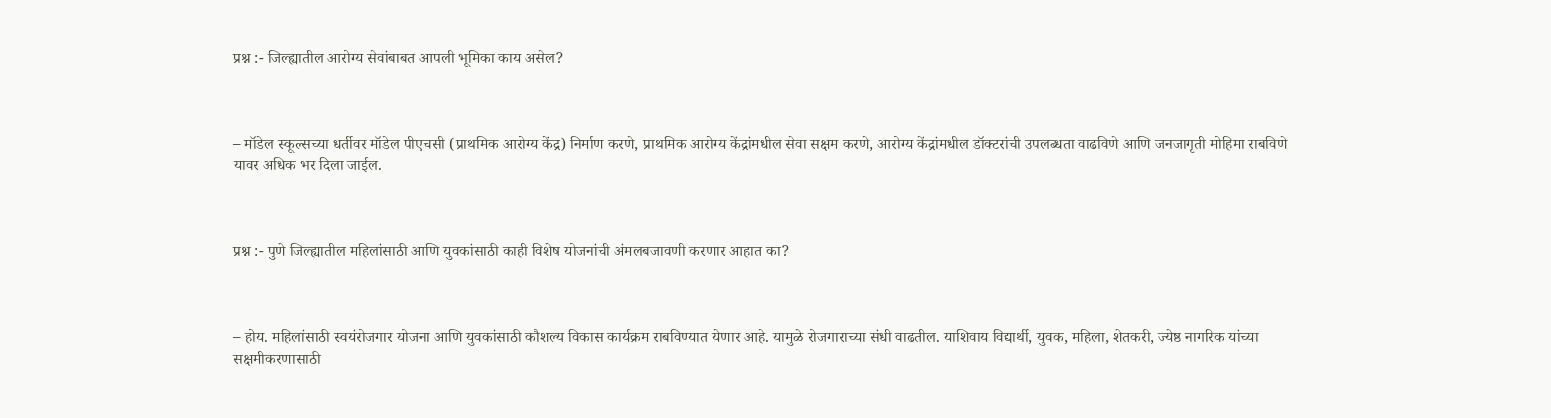प्रश्न :- जिल्ह्यातील आरोग्य सेवांबाबत आपली भूमिका काय असेल?



– मॉडेल स्कूल्सच्या धर्तीवर मॉडेल पीएचसी (प्राथमिक आरोग्य केंद्र) निर्माण करणे, प्राथमिक आरोग्य केंद्रांमधील सेवा सक्षम करणे, आरोग्य केंद्रांमधील डॉक्टरांची उपलब्धता वाढविणे आणि जनजागृती मोहिमा राबविणे यावर अधिक भर दिला जाईल.



प्रश्न :- पुणे जिल्ह्यातील महिलांसाठी आणि युवकांसाठी काही विशेष योजनांची अंमलबजावणी करणार आहात का?



– होय‌. महिलांसाठी स्वयंरोजगार योजना आणि युवकांसाठी कौशल्य विकास कार्यक्रम राबविण्यात येणार आहे. यामुळे रोजगाराच्या संधी वाढतील. याशिवाय विद्यार्थी, युवक, महिला, शेतकरी, ज्येष्ठ नागरिक यांच्या सक्षमीकरणासाठी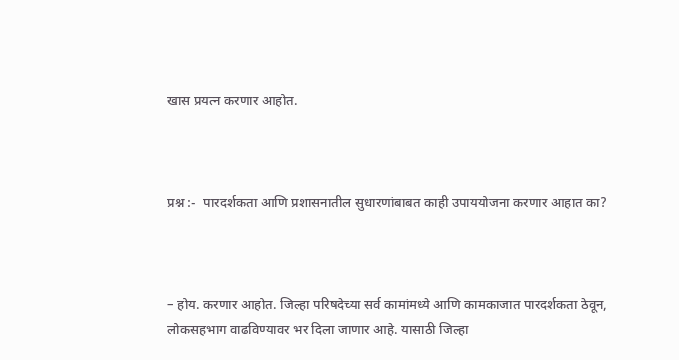खास प्रयत्न करणार आहोत.



प्रश्न :-  पारदर्शकता आणि प्रशासनातील सुधारणांबाबत काही उपाययोजना करणार आहात का?



– होय. करणार आहोत. जिल्हा परिषदेच्या सर्व कामांमध्ये आणि कामकाजात पारदर्शकता ठेवून, लोकसहभाग वाढविण्यावर भर दिला जाणार आहे. यासाठी जिल्हा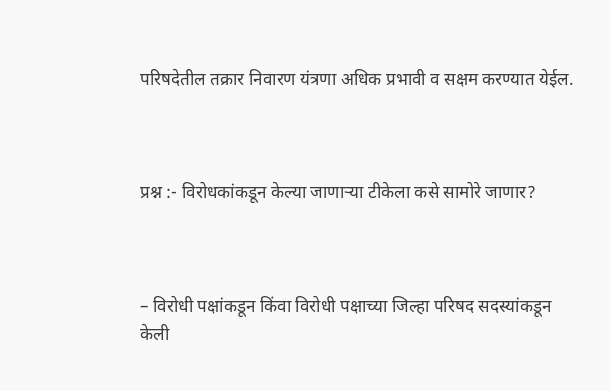परिषदेतील तक्रार निवारण यंत्रणा अधिक प्रभावी व सक्षम करण्यात येईल.



प्रश्न :- विरोधकांकडून केल्या जाणाऱ्या टीकेला कसे सामोरे जाणार?



– विरोधी पक्षांकडून किंवा विरोधी पक्षाच्या जिल्हा परिषद सदस्यांकडून केली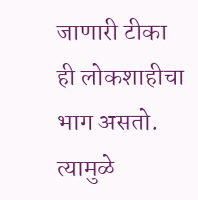जाणारी टीका ही लोकशाहीचा भाग असतो. त्यामुळे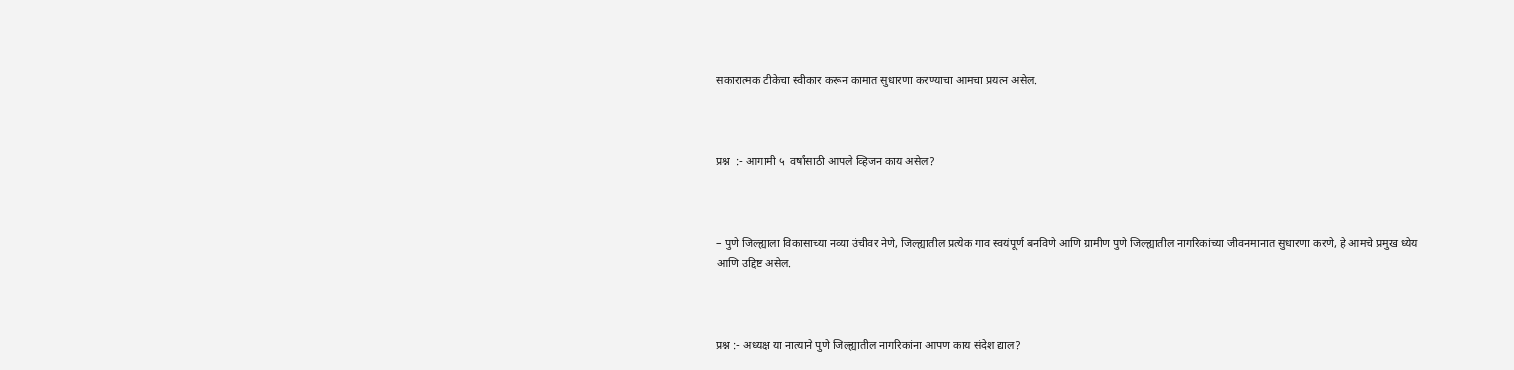सकारात्मक टीकेचा स्वीकार करून कामात सुधारणा करण्याचा आमचा प्रयत्न असेल.



प्रश्न  :- आगामी ५  वर्षांसाठी आपले व्हिजन काय असेल?



– पुणे जिल्ह्याला विकासाच्या नव्या उंचीवर नेणे, जिल्ह्यातील प्रत्येक गाव स्वयंपूर्ण बनविणे आणि ग्रामीण पुणे जिल्ह्यातील नागरिकांच्या जीवनमानात सुधारणा करणे, हे आमचे प्रमुख ध्येय आणि उद्दिष्ट असेल.



प्रश्न :- अध्यक्ष या नात्याने पुणे जिल्ह्यातील नागरिकांना आपण काय संदेश द्याल?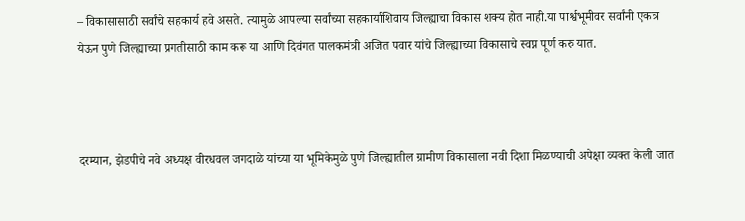– विकासासाठी सर्वांचे सहकार्य हवे असते. त्यामुळे आपल्या सर्वांच्या सहकार्याशिवाय जिल्ह्याचा विकास शक्य होत नाही.या पार्श्वभूमीवर सर्वांनी एकत्र येऊन पुणे जिल्ह्याच्या प्रगतीसाठी काम करू या आणि दिवंगत पालकमंत्री अजित पवार यांचे जिल्ह्याच्या विकासाचे स्वप्न पूर्ण करु यात.



दरम्यान, झेडपीचे नवे अध्यक्ष वीरधवल जगदाळे यांच्या या भूमिकेमुळे पुणे जिल्ह्यातील ग्रामीण विकासाला नवी दिशा मिळण्याची अपेक्षा व्यक्त केली जात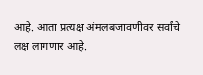आहे. आता प्रत्यक्ष अंमलबजावणीवर सर्वांचे लक्ष लागणार आहे.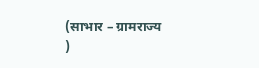(साभार – ग्रामराज्य )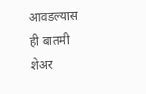आवडल्यास ही बातमी शेअर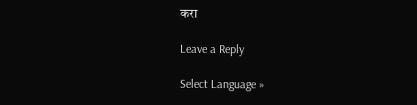करा

Leave a Reply

Select Language »